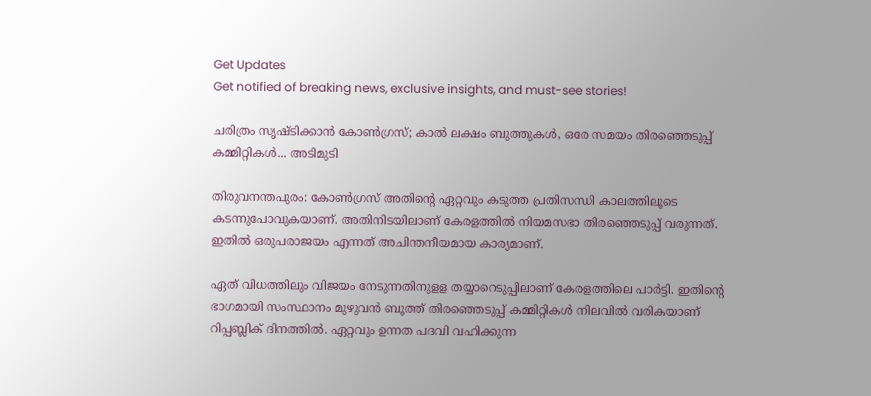Get Updates
Get notified of breaking news, exclusive insights, and must-see stories!

ചരിത്രം സൃഷ്ടിക്കാന്‍ കോണ്‍ഗ്രസ്; കാല്‍ ലക്ഷം ബുത്തുകള്‍, ഒരേ സമയം തിരഞ്ഞെടുപ്പ് കമ്മിറ്റികള്‍... അടിമുടി

തിരുവനന്തപുരം: കോണ്‍ഗ്രസ് അതിന്റെ ഏറ്റവും കടുത്ത പ്രതിസന്ധി കാലത്തിലൂടെ കടന്നുപോവുകയാണ്. അതിനിടയിലാണ് കേരളത്തില്‍ നിയമസഭാ തിരഞ്ഞെടുപ്പ് വരുന്നത്. ഇതില്‍ ഒരുപരാജയം എന്നത് അചിന്തനീയമായ കാര്യമാണ്.

ഏത് വിധത്തിലും വിജയം നേടുന്നതിനുളള തയ്യാറെടുപ്പിലാണ് കേരളത്തിലെ പാര്‍ട്ടി. ഇതിന്റെ ഭാഗമായി സംസ്ഥാനം മുഴുവന്‍ ബൂത്ത് തിരഞ്ഞെടുപ്പ് കമ്മിറ്റികള്‍ നിലവില്‍ വരികയാണ് റിപ്പബ്ലിക് ദിനത്തില്‍. ഏറ്റവും ഉന്നത പദവി വഹിക്കുന്ന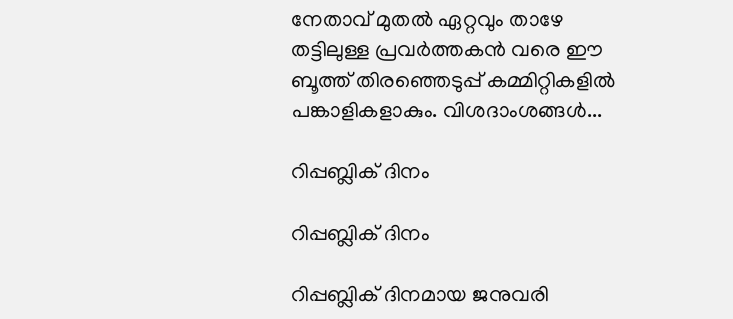നേതാവ് മുതല്‍ ഏറ്റവും താഴേ തട്ടിലുള്ള പ്രവര്‍ത്തകന്‍ വരെ ഈ ബൂത്ത് തിരഞ്ഞെടുപ്പ് കമ്മിറ്റികളില്‍ പങ്കാളികളാകും. വിശദാംശങ്ങള്‍...

റിപ്പബ്ലിക് ദിനം

റിപ്പബ്ലിക് ദിനം

റിപ്പബ്ലിക് ദിനമായ ജനുവരി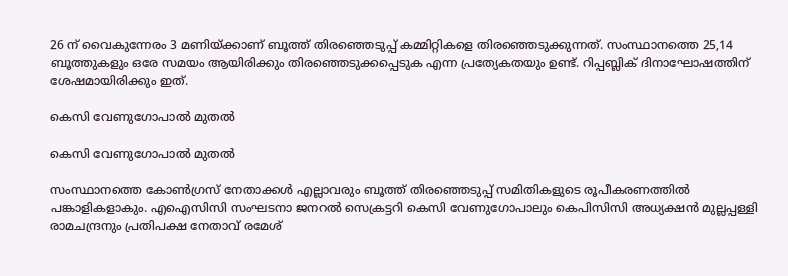26 ന് വൈകുന്നേരം 3 മണിയ്ക്കാണ് ബൂത്ത് തിരഞ്ഞെടുപ്പ് കമ്മിറ്റികളെ തിരഞ്ഞെടുക്കുന്നത്. സംസ്ഥാനത്തെ 25,14 ബൂത്തുകളും ഒരേ സമയം ആയിരിക്കും തിരഞ്ഞെടുക്കപ്പെടുക എന്ന പ്രത്യേകതയും ഉണ്ട്. റിപ്പബ്ലിക് ദിനാഘോഷത്തിന് ശേഷമായിരിക്കും ഇത്.

കെസി വേണുഗോപാല്‍ മുതല്‍

കെസി വേണുഗോപാല്‍ മുതല്‍

സംസ്ഥാനത്തെ കോണ്‍ഗ്രസ് നേതാക്കള്‍ എല്ലാവരും ബൂത്ത് തിരഞ്ഞെടുപ്പ് സമിതികളുടെ രൂപീകരണത്തില്‍ പങ്കാളികളാകും. എഐസിസി സംഘടനാ ജനറല്‍ സെക്രട്ടറി കെസി വേണുഗോപാലും കെപിസിസി അധ്യക്ഷന്‍ മുല്ലപ്പള്ളി രാമചന്ദ്രനും പ്രതിപക്ഷ നേതാവ് രമേശ്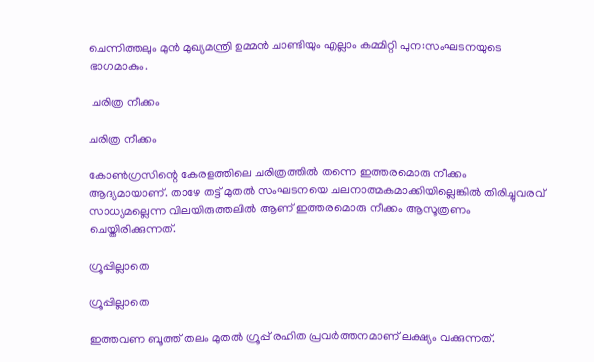ചെന്നിത്തലും മുന്‍ മുഖ്യമന്ത്രി ഉമ്മന്‍ ചാണ്ടിയും എല്ലാം കമ്മിറ്റി പുന:സംഘടനയുടെ ഭാഗമാകും.

 ചരിത്ര നീക്കം

ചരിത്ര നീക്കം

കോണ്‍ഗ്രസിന്റെ കേരളത്തിലെ ചരിത്രത്തില്‍ തന്നെ ഇത്തരമൊരു നീക്കം ആദ്യമായാണ്. താഴേ തട്ട് മുതല്‍ സംഘടനയെ ചലനാത്മകമാക്കിയില്ലെങ്കില്‍ തിരിച്ചുവരവ് സാധ്യമല്ലെന്ന വിലയിരുത്തലില്‍ ആണ് ഇത്തരമൊരു നീക്കം ആസൂത്രണം ചെയ്തിരിക്കുന്നത്.

ഗ്രൂപ്പില്ലാതെ

ഗ്രൂപ്പില്ലാതെ

ഇത്തവണ ബൂത്ത് തലം മുതല്‍ ഗ്രൂപ്പ് രഹിത പ്രവര്‍ത്തനമാണ് ലക്ഷ്യം വക്കുന്നത്.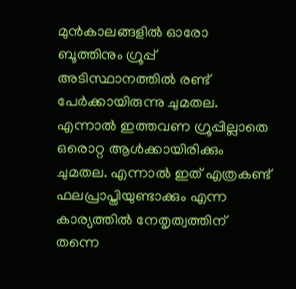മുന്‍കാലങ്ങളില്‍ ഓരോ ബൂത്തിനും ഗ്രൂപ്പ് അടിസ്ഥാനത്തില്‍ രണ്ട് പേര്‍ക്കായിരുന്നു ചുമതല. എന്നാല്‍ ഇത്തവണ ഗ്രൂപ്പില്ലാതെ ഒരൊറ്റ ആള്‍ക്കായിരിക്കും ചുമതല. എന്നാല്‍ ഇത് എത്രകണ്ട് ഫലപ്രാപ്തിയുണ്ടാക്കും എന്ന കാര്യത്തില്‍ നേതൃത്വത്തിന് തന്നെ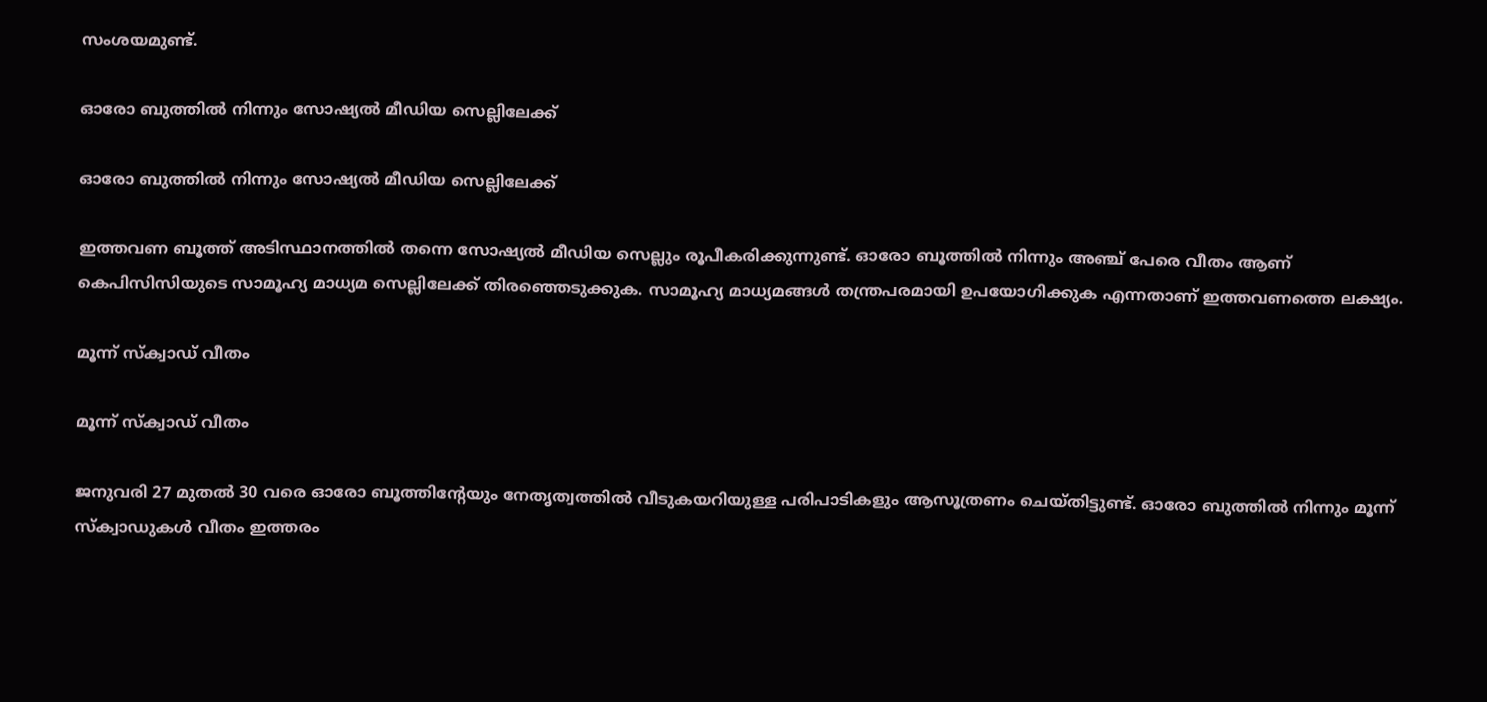സംശയമുണ്ട്.

ഓരോ ബുത്തിൽ നിന്നും സോഷ്യല്‍ മീഡിയ സെല്ലിലേക്ക്

ഓരോ ബുത്തിൽ നിന്നും സോഷ്യല്‍ മീഡിയ സെല്ലിലേക്ക്

ഇത്തവണ ബൂത്ത് അടിസ്ഥാനത്തില്‍ തന്നെ സോഷ്യല്‍ മീഡിയ സെല്ലും രൂപീകരിക്കുന്നുണ്ട്. ഓരോ ബൂത്തില്‍ നിന്നും അഞ്ച് പേരെ വീതം ആണ് കെപിസിസിയുടെ സാമൂഹ്യ മാധ്യമ സെല്ലിലേക്ക് തിരഞ്ഞെടുക്കുക. സാമൂഹ്യ മാധ്യമങ്ങള്‍ തന്ത്രപരമായി ഉപയോഗിക്കുക എന്നതാണ് ഇത്തവണത്തെ ലക്ഷ്യം.

മൂന്ന് സ്‌ക്വാഡ് വീതം

മൂന്ന് സ്‌ക്വാഡ് വീതം

ജനുവരി 27 മുതല്‍ 30 വരെ ഓരോ ബൂത്തിന്റേയും നേതൃത്വത്തില്‍ വീടുകയറിയുള്ള പരിപാടികളും ആസൂത്രണം ചെയ്തിട്ടുണ്ട്. ഓരോ ബുത്തില്‍ നിന്നും മൂന്ന് സ്‌ക്വാഡുകള്‍ വീതം ഇത്തരം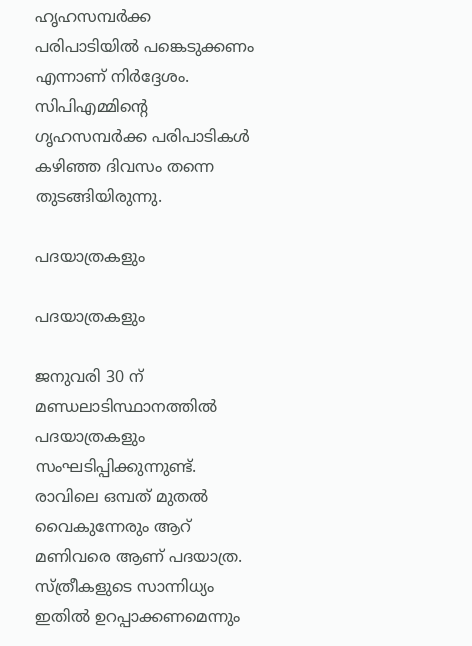ഹൃഹസമ്പര്‍ക്ക പരിപാടിയില്‍ പങ്കെടുക്കണം എന്നാണ് നിര്‍ദ്ദേശം. സിപിഎമ്മിന്റെ ഗൃഹസമ്പര്‍ക്ക പരിപാടികള്‍ കഴിഞ്ഞ ദിവസം തന്നെ തുടങ്ങിയിരുന്നു.

പദയാത്രകളും

പദയാത്രകളും

ജനുവരി 30 ന് മണ്ഡലാടിസ്ഥാനത്തില്‍ പദയാത്രകളും സംഘടിപ്പിക്കുന്നുണ്ട്. രാവിലെ ഒമ്പത് മുതല്‍ വൈകുന്നേരും ആറ് മണിവരെ ആണ് പദയാത്ര. സ്ത്രീകളുടെ സാന്നിധ്യം ഇതില്‍ ഉറപ്പാക്കണമെന്നും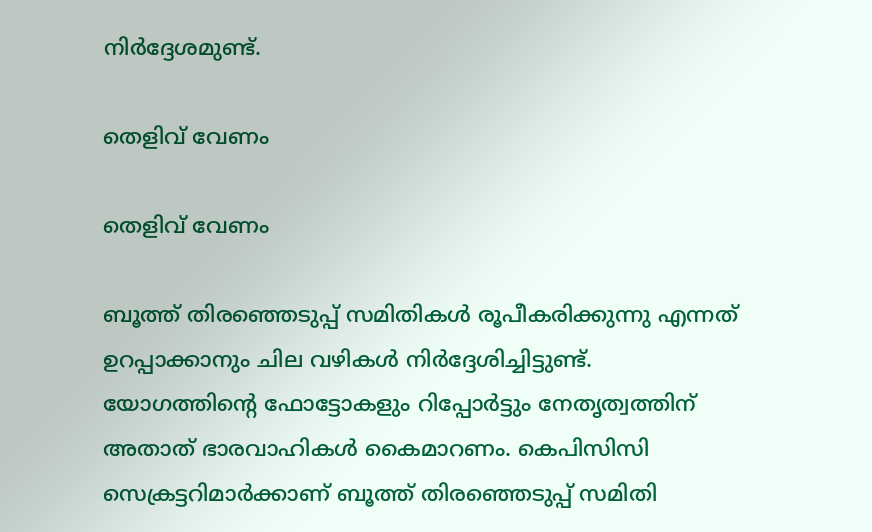നിര്‍ദ്ദേശമുണ്ട്.

തെളിവ് വേണം

തെളിവ് വേണം

ബൂത്ത് തിരഞ്ഞെടുപ്പ് സമിതികള്‍ രൂപീകരിക്കുന്നു എന്നത് ഉറപ്പാക്കാനും ചില വഴികള്‍ നിര്‍ദ്ദേശിച്ചിട്ടുണ്ട്. യോഗത്തിന്റെ ഫോട്ടോകളും റിപ്പോര്‍ട്ടും നേതൃത്വത്തിന് അതാത് ഭാരവാഹികള്‍ കൈമാറണം. കെപിസിസി സെക്രട്ടറിമാര്‍ക്കാണ് ബൂത്ത് തിരഞ്ഞെടുപ്പ് സമിതി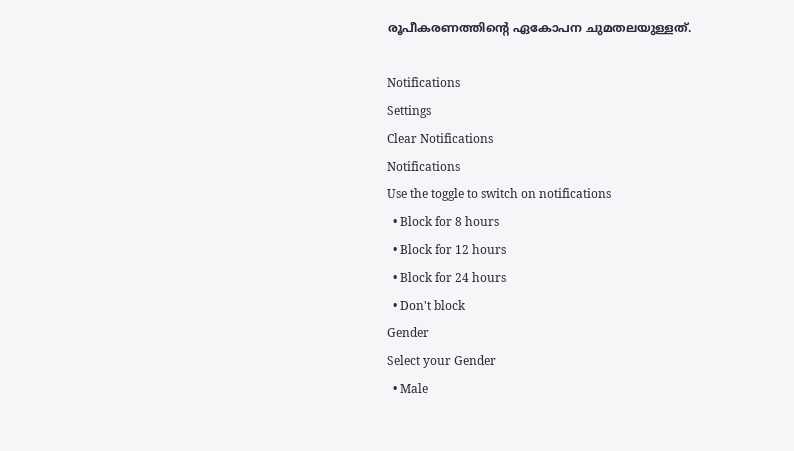രൂപീകരണത്തിന്റെ ഏകോപന ചുമതലയുള്ളത്.

Notifications
Settings
Clear Notifications
Notifications
Use the toggle to switch on notifications
  • Block for 8 hours
  • Block for 12 hours
  • Block for 24 hours
  • Don't block
Gender
Select your Gender
  • Male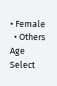• Female
  • Others
Age
Select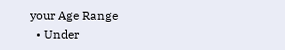your Age Range
  • Under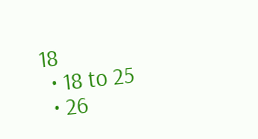18
  • 18 to 25
  • 26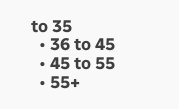to 35
  • 36 to 45
  • 45 to 55
  • 55+